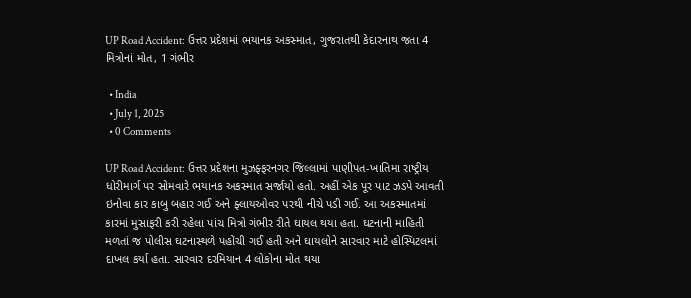UP Road Accident: ઉત્તર પ્રદેશમાં ભયાનક અકસ્માત, ગુજરાતથી કેદારનાથ જતા 4 મિત્રોનાં મોત, 1 ગંભીર

  • India
  • July 1, 2025
  • 0 Comments

UP Road Accident: ઉત્તર પ્રદેશના મુઝફ્ફરનગર જિલ્લામાં પાણીપત-ખાતિમા રાષ્ટ્રીય ધોરીમાર્ગ પર સોમવારે ભયાનક અકસ્માત સર્જાયો હતો. અહીં એક પૂર પાટ ઝડપે આવતી ઇનોવા કાર કાબુ બહાર ગઈ અને ફ્લાયઓવર પરથી નીચે પડી ગઈ. આ અકસ્માતમાં કારમાં મુસાફરી કરી રહેલા પાંચ મિત્રો ગંભીર રીતે ઘાયલ થયા હતા. ઘટનાની માહિતી મળતાં જ પોલીસ ઘટનાસ્થળે પહોંચી ગઈ હતી અને ઘાયલોને સારવાર માટે હોસ્પિટલમાં દાખલ કર્યા હતા. સારવાર દરમિયાન 4 લોકોના મોત થયા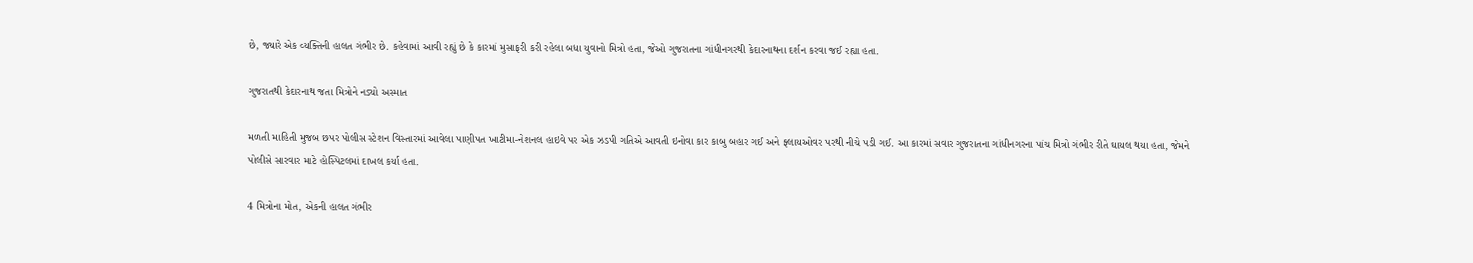છે, જ્યારે એક વ્યક્તિની હાલત ગંભીર છે. કહેવામાં આવી રહ્યું છે કે કારમાં મુસાફરી કરી રહેલા બધા યુવાનો મિત્રો હતા, જેઓ ગુજરાતના ગાંધીનગરથી કેદારનાથના દર્શન કરવા જઈ રહ્યા હતા.

ગુજરાતથી કેદારનાથ જતા મિત્રોને નડ્યો અસ્માત

મળતી માહિતી મુજબ છપર પોલીસ સ્ટેશન વિસ્તારમાં આવેલા પાણીપત ખાટીમા-નેશનલ હાઇવે પર એક ઝડપી ગતિએ આવતી ઇનોવા કાર કાબુ બહાર ગઈ અને ફ્લાયઓવર પરથી નીચે પડી ગઈ. આ કારમાં સવાર ગુજરાતના ગાંધીનગરના પાંચ મિત્રો ગંભીર રીતે ઘાયલ થયા હતા, જેમને પોલીસે સારવાર માટે હોસ્પિટલમાં દાખલ કર્યા હતા.

4 મિત્રોના મોત, એકની હાલત ગંભીર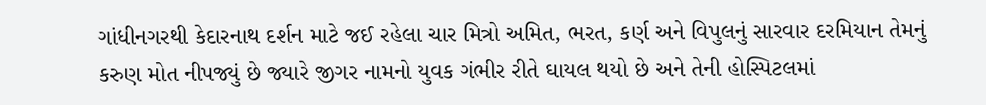ગાંધીનગરથી કેદારનાથ દર્શન માટે જઈ રહેલા ચાર મિત્રો અમિત, ભરત, કર્ણ અને વિપુલનું સારવાર દરમિયાન તેમનું કરુણ મોત નીપજ્યું છે જ્યારે જીગર નામનો યુવક ગંભીર રીતે ઘાયલ થયો છે અને તેની હોસ્પિટલમાં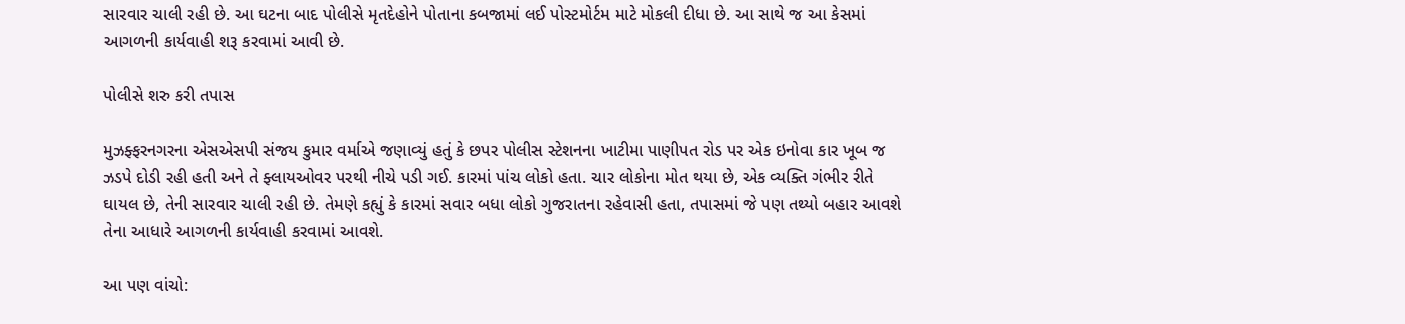સારવાર ચાલી રહી છે. આ ઘટના બાદ પોલીસે મૃતદેહોને પોતાના કબજામાં લઈ પોસ્ટમોર્ટમ માટે મોકલી દીધા છે. આ સાથે જ આ કેસમાં આગળની કાર્યવાહી શરૂ કરવામાં આવી છે.

પોલીસે શરુ કરી તપાસ

મુઝફ્ફરનગરના એસએસપી સંજય કુમાર વર્માએ જણાવ્યું હતું કે છપર પોલીસ સ્ટેશનના ખાટીમા પાણીપત રોડ પર એક ઇનોવા કાર ખૂબ જ ઝડપે દોડી રહી હતી અને તે ફ્લાયઓવર પરથી નીચે પડી ગઈ. કારમાં પાંચ લોકો હતા. ચાર લોકોના મોત થયા છે, એક વ્યક્તિ ગંભીર રીતે ઘાયલ છે, તેની સારવાર ચાલી રહી છે. તેમણે કહ્યું કે કારમાં સવાર બધા લોકો ગુજરાતના રહેવાસી હતા, તપાસમાં જે પણ તથ્યો બહાર આવશે તેના આધારે આગળની કાર્યવાહી કરવામાં આવશે.

આ પણ વાંચો: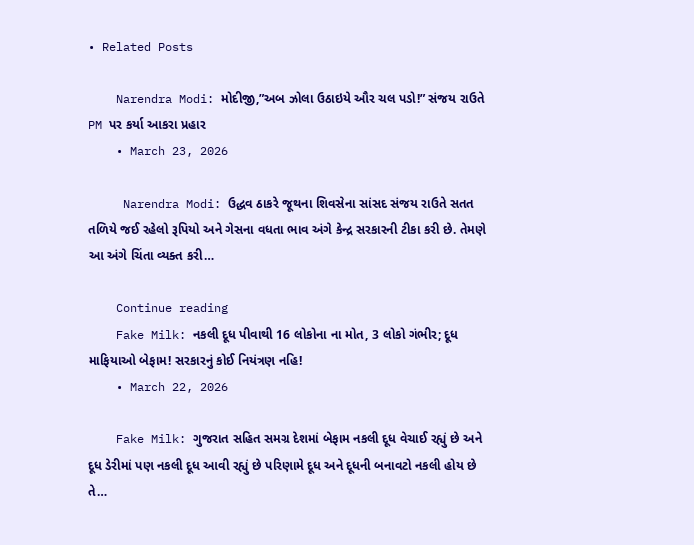• Related Posts

    Narendra Modi: મોદીજી,”અબ ઝોલા ઉઠાઇયે ઔર ચલ પડો!” સંજય રાઉતે PM પર કર્યા આકરા પ્રહાર
    • March 23, 2026

     Narendra Modi: ઉદ્ધવ ઠાકરે જૂથના શિવસેના સાંસદ સંજય રાઉતે સતત તળિયે જઈ રહેલો રૂપિયો અને ગેસના વધતા ભાવ અંગે કેન્દ્ર સરકારની ટીકા કરી છે. તેમણે આ અંગે ચિંતા વ્યક્ત કરી…

    Continue reading
    Fake Milk: નકલી દૂધ પીવાથી 16 લોકોના ના મોત, 3 લોકો ગંભીર; દૂધ માફિયાઓ બેફામ! સરકારનું કોઈ નિયંત્રણ નહિ!
    • March 22, 2026

    Fake Milk: ગુજરાત સહિત સમગ્ર દેશમાં બેફામ નકલી દૂધ વેચાઈ રહ્યું છે અને દૂધ ડેરીમાં પણ નકલી દૂધ આવી રહ્યું છે પરિણામે દૂધ અને દૂધની બનાવટો નકલી હોય છે તે…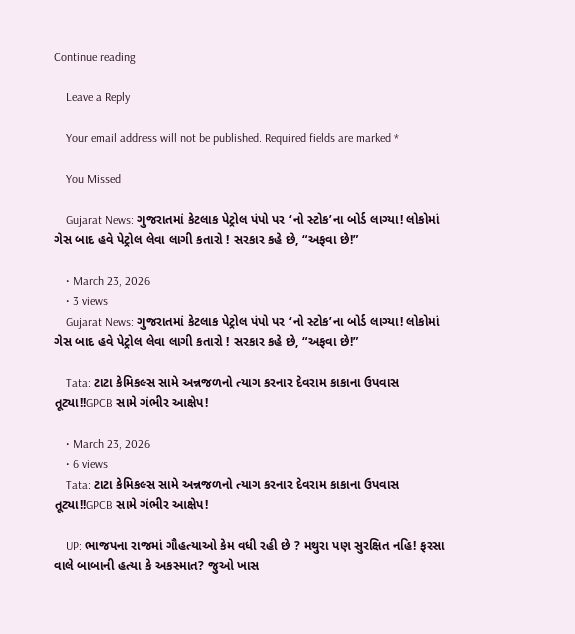Continue reading

    Leave a Reply

    Your email address will not be published. Required fields are marked *

    You Missed

    Gujarat News: ગુજરાતમાં કેટલાક પેટ્રોલ પંપો પર ‘નો સ્ટોક’ના બોર્ડ લાગ્યા! લોકોમાં ગેસ બાદ હવે પેટ્રોલ લેવા લાગી કતારો ! સરકાર કહે છે, “અફવા છે!”

    • March 23, 2026
    • 3 views
    Gujarat News: ગુજરાતમાં કેટલાક પેટ્રોલ પંપો પર ‘નો સ્ટોક’ના બોર્ડ લાગ્યા! લોકોમાં ગેસ બાદ હવે પેટ્રોલ લેવા લાગી કતારો ! સરકાર કહે છે, “અફવા છે!”

    Tata: ટાટા કેમિકલ્સ સામે અન્નજળનો ત્યાગ કરનાર દેવરામ કાકાના ઉપવાસ તૂટ્યા!!GPCB સામે ગંભીર આક્ષેપ!

    • March 23, 2026
    • 6 views
    Tata: ટાટા કેમિકલ્સ સામે અન્નજળનો ત્યાગ કરનાર દેવરામ કાકાના ઉપવાસ તૂટ્યા!!GPCB સામે ગંભીર આક્ષેપ!

    UP: ભાજપના રાજમાં ગૌહત્યાઓ કેમ વધી રહી છે ? મથુરા પણ સુરક્ષિત નહિ! ફરસા વાલે બાબાની હત્યા કે અકસ્માત? જુઓ ખાસ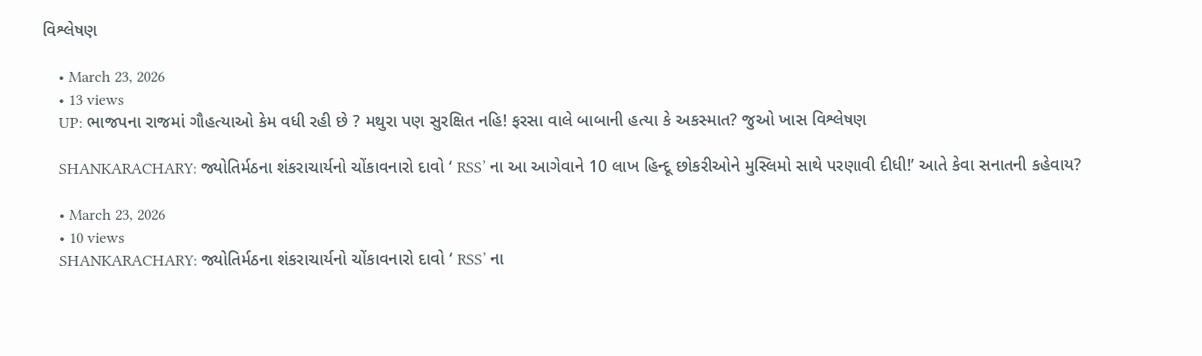વિશ્લેષણ

    • March 23, 2026
    • 13 views
    UP: ભાજપના રાજમાં ગૌહત્યાઓ કેમ વધી રહી છે ? મથુરા પણ સુરક્ષિત નહિ! ફરસા વાલે બાબાની હત્યા કે અકસ્માત? જુઓ ખાસ વિશ્લેષણ

    SHANKARACHARY: જ્યોતિર્મઠના શંકરાચાર્યનો ચોંકાવનારો દાવો ‘ RSS’ ના આ આગેવાને 10 લાખ હિન્દૂ છોકરીઓને મુસ્લિમો સાથે પરણાવી દીધી!’ આતે કેવા સનાતની કહેવાય?

    • March 23, 2026
    • 10 views
    SHANKARACHARY: જ્યોતિર્મઠના શંકરાચાર્યનો ચોંકાવનારો દાવો ‘ RSS’ ના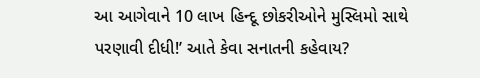આ આગેવાને 10 લાખ હિન્દૂ છોકરીઓને મુસ્લિમો સાથે પરણાવી દીધી!’ આતે કેવા સનાતની કહેવાય?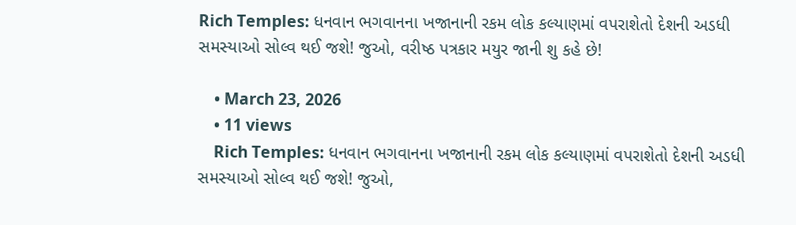Rich Temples: ધનવાન ભગવાનના ખજાનાની રકમ લોક કલ્યાણમાં વપરાશેતો દેશની અડધી સમસ્યાઓ સોલ્વ થઈ જશે! જુઓ, વરીષ્ઠ પત્રકાર મયુર જાની શુ કહે છે!

    • March 23, 2026
    • 11 views
    Rich Temples: ધનવાન ભગવાનના ખજાનાની રકમ લોક કલ્યાણમાં વપરાશેતો દેશની અડધી સમસ્યાઓ સોલ્વ થઈ જશે! જુઓ,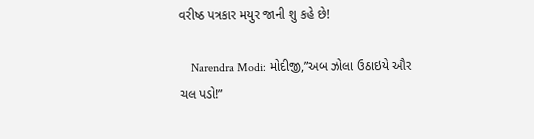વરીષ્ઠ પત્રકાર મયુર જાની શુ કહે છે!

    Narendra Modi: મોદીજી,”અબ ઝોલા ઉઠાઇયે ઔર ચલ પડો!”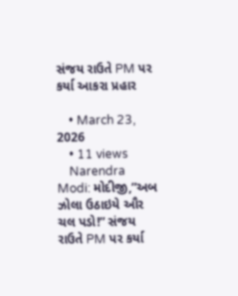સંજય રાઉતે PM પર કર્યા આકરા પ્રહાર

    • March 23, 2026
    • 11 views
    Narendra Modi: મોદીજી,”અબ ઝોલા ઉઠાઇયે ઔર ચલ પડો!” સંજય રાઉતે PM પર કર્યા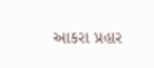આકરા પ્રહાર